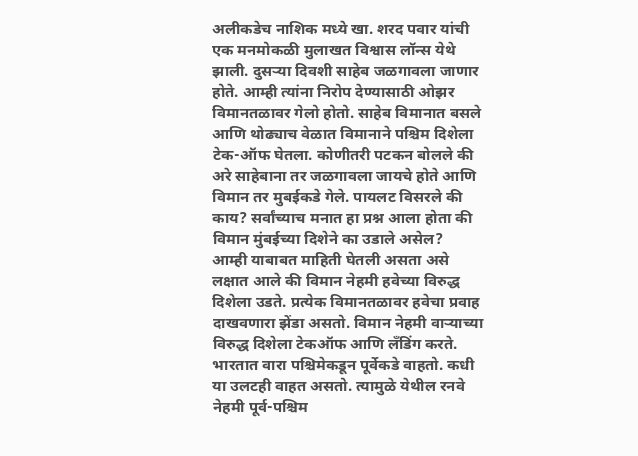अलीकडेच नाशिक मध्ये खा. शरद पवार यांची एक मनमोकळी मुलाखत विश्वास लॉन्स येथे झाली. दुसऱ्या दिवशी साहेब जळगावला जाणार होते. आम्ही त्यांना निरोप देण्यासाठी ओझर विमानतळावर गेलो होतो. साहेब विमानात बसले आणि थोढ्याच वेळात विमानाने पश्चिम दिशेला टेक-ऑफ घेतला. कोणीतरी पटकन बोलले की अरे साहेबाना तर जळगावला जायचे होते आणि विमान तर मुबईकडे गेले. पायलट विसरले की काय? सर्वांच्याच मनात हा प्रश्न आला होता की विमान मुंबईच्या दिशेने का उडाले असेल?
आम्ही याबाबत माहिती घेतली असता असे लक्षात आले की विमान नेहमी हवेच्या विरुद्ध दिशेला उडते. प्रत्येक विमानतळावर हवेचा प्रवाह दाखवणारा झेंडा असतो. विमान नेहमी वाऱ्याच्या विरुद्ध दिशेला टेकऑफ आणि लँडिंग करते. भारतात वारा पश्चिमेकडून पूर्वेकडे वाहतो. कधी या उलटही वाहत असतो. त्यामुळे येथील रनवे नेहमी पूर्व-पश्चिम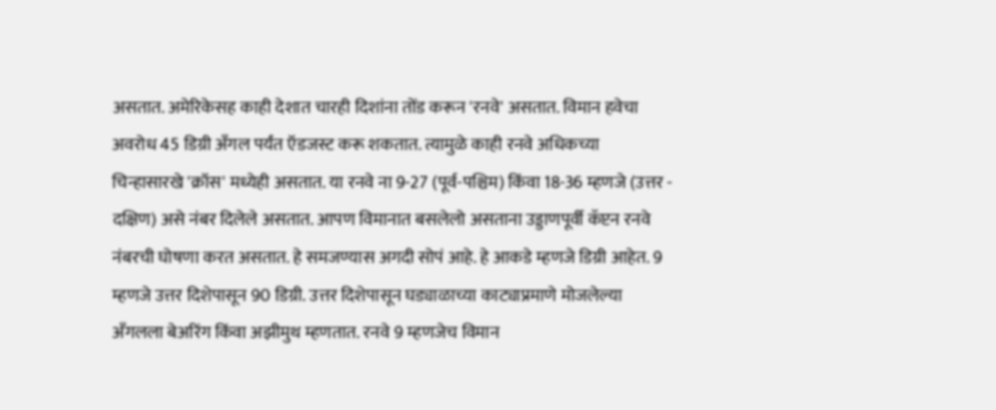असतात. अमेरिकेसह काही देशात चारही दिशांना तोंड करून 'रनवे' असतात. विमान हवेचा अवरोध 45 डिग्री अँगल पर्यंत ऍडजस्ट करू शकतात. त्यामुळे काही रनवे अधिकच्या चिन्हासारखे 'क्रॉस' मध्येही असतात. या रनवे ना 9-27 (पूर्व-पश्चिम) किंवा 18-36 म्हणजे (उत्तर - दक्षिण) असे नंबर दिलेले असतात. आपण विमानात बसलेलो असताना उड्डाणपूर्वी कॅप्टन रनवे नंबरची घोषणा करत असतात. हे समजण्यास अगदी सोपं आहे. हे आकडे म्हणजे डिग्री आहेत. 9 म्हणजे उत्तर दिशेपासून 90 डिग्री. उत्तर दिशेपासून घड्याळाच्या काट्याप्रमाणे मोजलेल्या अँगलला बेअरिंग किंवा अझीमुथ म्हणतात. रनवे 9 म्हणजेच विमान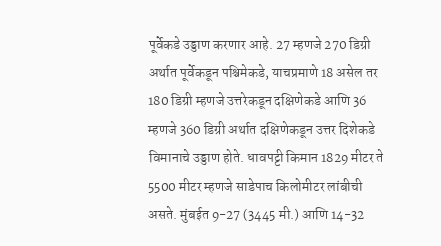पूर्वेकडे उड्डाण करणार आहे. 27 म्हणजे 270 डिग्री अर्थात पूर्वेकडून पश्चिमेकडे, याचप्रमाणे 18 असेल तर 180 डिग्री म्हणजे उत्तरेकडून दक्षिणेकडे आणि 36 म्हणजे 360 डिग्री अर्थात दक्षिणेकडून उत्तर दिशेकडे विमानाचे उड्डाण होते. धावपट्टी किमान 1829 मीटर ते 5500 मीटर म्हणजे साडेपाच किलोमीटर लांबीची असते. मुंबईत 9-27 (3445 मी.) आणि 14-32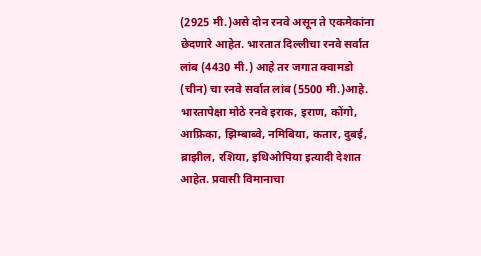(2925 मी.)असे दोन रनवे असून ते एकमेकांना छेदणारे आहेत. भारतात दिल्लीचा रनवे सर्वात लांब (4430 मी.) आहे तर जगात क्वामडो (चीन) चा रनवे सर्वात लांब (5500 मी.)आहे. भारतापेक्षा मोठे रनवे इराक, इराण, कोंगो, आफ्रिका, झिम्बाब्वे, नमिबिया, कतार, दुबई, ब्राझील, रशिया, इथिओपिया इत्यादी देशात आहेत. प्रवासी विमानाचा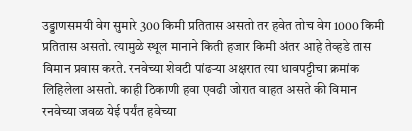उड्डाणसमयी वेग सुमारे 300 किमी प्रतितास असतो तर हवेत तोच वेग 1000 किमी प्रतितास असतो. त्यामुळे स्थूल मानाने किती हजार किमी अंतर आहे तेव्हडे तास विमान प्रवास करते. रनवेच्या शेवटी पांढऱ्या अक्षरात त्या धावपट्टीचा क्रमांक लिहिलेला असतो. काही ठिकाणी हवा एवढी जोरात वाहत असते की विमान रनवेच्या जवळ येई पर्यंत हवेच्या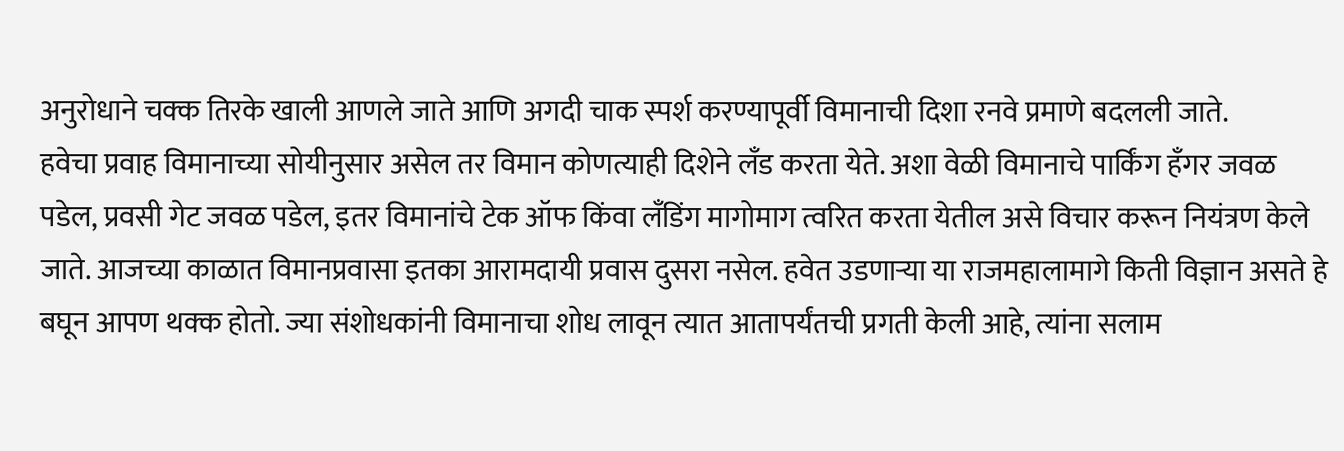अनुरोधाने चक्क तिरके खाली आणले जाते आणि अगदी चाक स्पर्श करण्यापूर्वी विमानाची दिशा रनवे प्रमाणे बदलली जाते.
हवेचा प्रवाह विमानाच्या सोयीनुसार असेल तर विमान कोणत्याही दिशेने लँड करता येते. अशा वेळी विमानाचे पार्किंग हँगर जवळ पडेल, प्रवसी गेट जवळ पडेल, इतर विमानांचे टेक ऑफ किंवा लँडिंग मागोमाग त्वरित करता येतील असे विचार करून नियंत्रण केले जाते. आजच्या काळात विमानप्रवासा इतका आरामदायी प्रवास दुसरा नसेल. हवेत उडणाऱ्या या राजमहालामागे किती विज्ञान असते हे बघून आपण थक्क होतो. ज्या संशोधकांनी विमानाचा शोध लावून त्यात आतापर्यंतची प्रगती केली आहे, त्यांना सलाम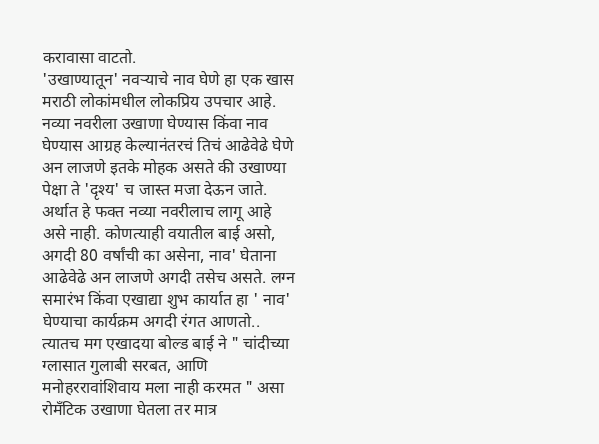करावासा वाटतो.
'उखाण्यातून' नवऱ्याचे नाव घेणे हा एक खास मराठी लोकांमधील लोकप्रिय उपचार आहे. नव्या नवरीला उखाणा घेण्यास किंवा नाव घेण्यास आग्रह केल्यानंतरचं तिचं आढेवेढे घेणे अन लाजणे इतके मोहक असते की उखाण्या पेक्षा ते 'दृश्य' च जास्त मजा देऊन जाते. अर्थात हे फक्त नव्या नवरीलाच लागू आहे असे नाही. कोणत्याही वयातील बाई असो, अगदी 80 वर्षांची का असेना, नाव' घेताना आढेवेढे अन लाजणे अगदी तसेच असते. लग्न समारंभ किंवा एखाद्या शुभ कार्यात हा ' नाव' घेण्याचा कार्यक्रम अगदी रंगत आणतो.. त्यातच मग एखादया बोल्ड बाई ने " चांदीच्या ग्लासात गुलाबी सरबत, आणि मनोहररावांशिवाय मला नाही करमत " असा रोमँटिक उखाणा घेतला तर मात्र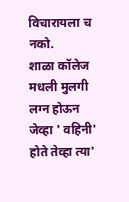विचारायला च नको.
शाळा कॉलेज मधली मुलगी लग्न होऊन जेव्हा ' वहिनी' होते तेव्हा त्या'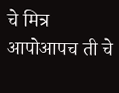चे मित्र आपोआपच ती चे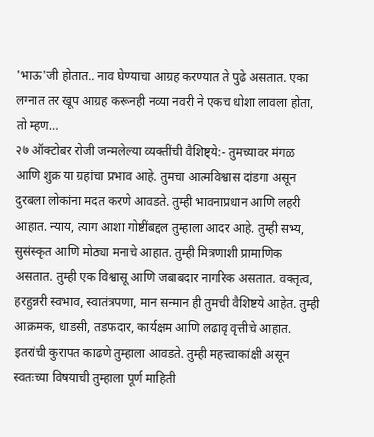'भाऊ'जी होतात.. नाव घेण्याचा आग्रह करण्यात ते पुढे असतात. एका लग्नात तर खूप आग्रह करूनही नव्या नवरी ने एकच धोशा लावला होता, तो म्हण…
२७ ऑक्टोबर रोजी जन्मलेल्या व्यक्तींची वैशिष्ट्ये:- तुमच्यावर मंगळ आणि शुक्र या ग्रहांचा प्रभाव आहे. तुमचा आत्मविश्वास दांडगा असून दुरबला लोकांना मदत करणे आवडते. तुम्ही भावनाप्रधान आणि लहरी आहात. न्याय, त्याग आशा गोष्टींबद्दल तुम्हाला आदर आहे. तुम्ही सभ्य, सुसंस्कृत आणि मोठ्या मनाचे आहात. तुम्ही मित्रणाशी प्रामाणिक असतात. तुम्ही एक विश्वासू आणि जबाबदार नागरिक असतात. वक्तृत्व, हरहुन्नरी स्वभाव, स्वातंत्रपणा, मान सन्मान ही तुमची वैशिष्टये आहेत. तुम्ही आक्रमक, धाडसी, तडफदार, कार्यक्षम आणि लढावृ वृत्तीचे आहात. इतरांची कुरापत काढणे तुम्हाला आवडते. तुम्ही महत्त्वाकांक्षी असून स्वतःच्या विषयाची तुम्हाला पूर्ण माहिती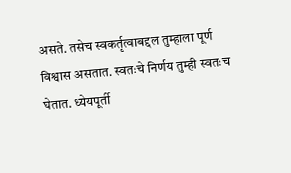असते. तसेच स्वकर्तृत्वाबद्दल तुम्हाला पूर्ण विश्वास असतात. स्वतःचे निर्णय तुम्ही स्वतःच घेतात. ध्येयपूर्ती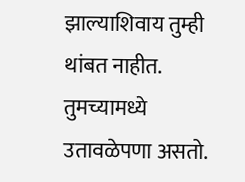झाल्याशिवाय तुम्ही थांबत नाहीत. तुमच्यामध्ये उतावळेपणा असतो.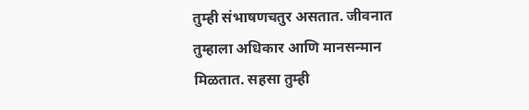तुम्ही संभाषणचतुर असतात. जीवनात तुम्हाला अधिकार आणि मानसन्मान मिळतात. सहसा तुम्ही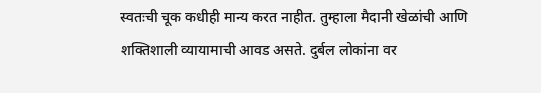स्वतःची चूक कधीही मान्य करत नाहीत. तुम्हाला मैदानी खेळांची आणि शक्तिशाली व्यायामाची आवड असते. दुर्बल लोकांना वर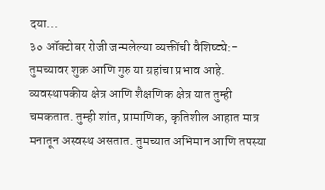दया...
३० ऑक्टोबर रोजी जन्मलेल्या व्यक्तींची वैशिष्ट्ये:- तुमच्यावर शुक्र आणि गुरु या ग्रहांचा प्रभाव आहे. व्यवस्थापकीय क्षेत्र आणि शैक्षणिक क्षेत्र यात तुम्ही चमकतात. तुम्ही शांत, प्रामाणिक, कृतिशील आहात मात्र मनातून अस्वस्थ असतात. तुमच्यात अभिमान आणि तपस्या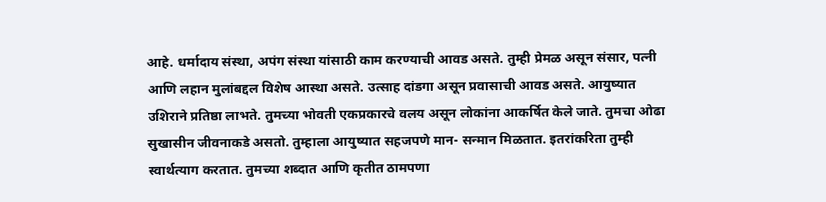आहे. धर्मादाय संस्था, अपंग संस्था यांसाठी काम करण्याची आवड असते. तुम्ही प्रेमळ असून संसार, पत्नी आणि लहान मुलांबद्दल विशेष आस्था असते. उत्साह दांडगा असून प्रवासाची आवड असते. आयुष्यात उशिराने प्रतिष्ठा लाभते. तुमच्या भोवती एकप्रकारचे वलय असून लोकांना आकर्षित केले जाते. तुमचा ओढा सुखासीन जीवनाकडे असतो. तुम्हाला आयुष्यात सहजपणे मान- सन्मान मिळतात. इतरांकरिता तुम्ही स्वार्थत्याग करतात. तुमच्या शब्दात आणि कृतीत ठामपणा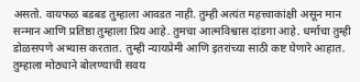असतो. वायफळ बडबड तुम्हाला आवडत नाही. तुम्ही अत्यंत महत्त्वाकांक्षी असून मान सन्मान आणि प्रतिष्ठा तुम्हाला प्रिय आहे. तुमचा आत्मविश्वास दांडगा आहे. धर्माचा तुम्ही डोळसपणे अभ्यास करतात. तुम्ही न्यायप्रेमी आणि इतरांच्या साठी कष्ट घेणारे आहात. तुम्हाला मोठ्याने बोलण्याची सवय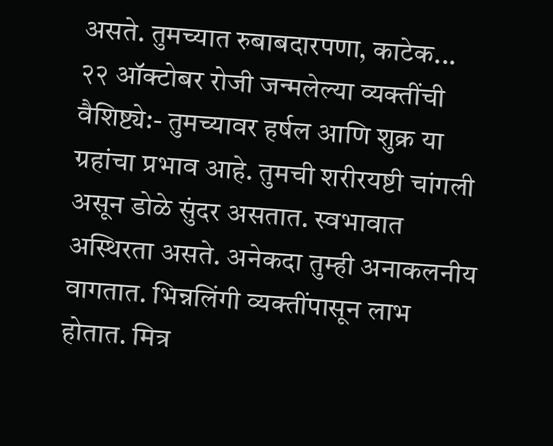असते. तुमच्यात रुबाबदारपणा, काटेक...
२२ ऑक्टोबर रोजी जन्मलेल्या व्यक्तींची वैशिष्ट्ये:- तुमच्यावर हर्षल आणि शुक्र या ग्रहांचा प्रभाव आहे. तुमची शरीरयष्टी चांगली असून डोळे सुंदर असतात. स्वभावात अस्थिरता असते. अनेकदा तुम्ही अनाकलनीय वागतात. भिन्नलिंगी व्यक्तींपासून लाभ होतात. मित्र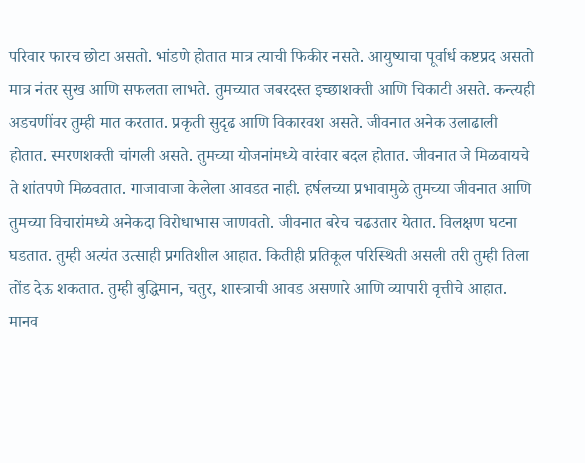परिवार फारच छोटा असतो. भांडणे होतात मात्र त्याची फिकीर नसते. आयुष्याचा पूर्वार्ध कष्टप्रद असतो मात्र नंतर सुख आणि सफलता लाभते. तुमच्यात जबरदस्त इच्छाशक्ती आणि चिकाटी असते. कन्त्यही अडचणींवर तुम्ही मात करतात. प्रकृती सुदृढ आणि विकारवश असते. जीवनात अनेक उलाढाली होतात. स्मरणशक्ती चांगली असते. तुमच्या योजनांमध्ये वारंवार बदल होतात. जीवनात जे मिळवायचे ते शांतपणे मिळवतात. गाजावाजा केलेला आवडत नाही. हर्षलच्या प्रभावामुळे तुमच्या जीवनात आणि तुमच्या विचारांमध्ये अनेकदा विरोधाभास जाणवतो. जीवनात बरेच चढउतार येतात. विलक्षण घटना घडतात. तुम्ही अत्यंत उत्साही प्रगतिशील आहात. कितीही प्रतिकूल परिस्थिती असली तरी तुम्ही तिला तोंड देऊ शकतात. तुम्ही बुद्धिमान, चतुर, शास्त्राची आवड असणारे आणि व्यापारी वृत्तीचे आहात. मानव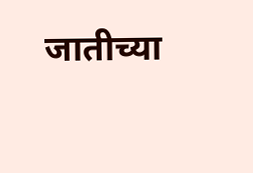जातीच्या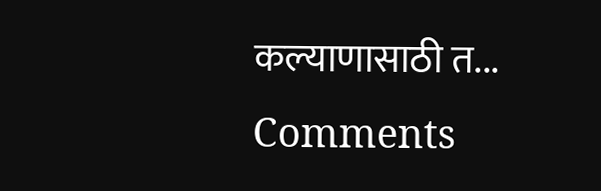कल्याणासाठी त...
Comments